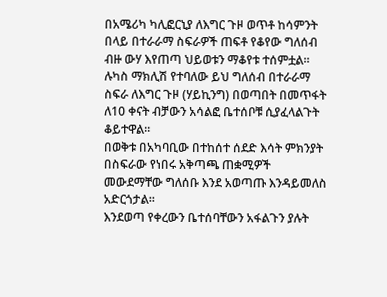በአሜሪካ ካሊፎርኒያ ለእግር ጉዞ ወጥቶ ከሳምንት በላይ በተራራማ ስፍራዎች ጠፍቶ የቆየው ግለሰብ ብዙ ውሃ እየጠጣ ህይወቱን ማቆየቱ ተሰምቷል።
ሉካስ ማክሊሽ የተባለው ይህ ግለሰብ በተራራማ ስፍራ ለእግር ጉዞ (ሃይኪንግ) በወጣበት በመጥፋት ለ10 ቀናት ብቻውን አሳልፎ ቤተሰቦቹ ሲያፈላልጉት ቆይተዋል።
በወቅቱ በአካባቢው በተከሰተ ሰደድ እሳት ምክንያት በስፍራው የነበሩ አቅጣጫ ጠቋሚዎች መውደማቸው ግለሰቡ እንደ አወጣጡ እንዳይመለስ አድርጎታል።
እንደወጣ የቀረውን ቤተሰባቸውን አፋልጉን ያሉት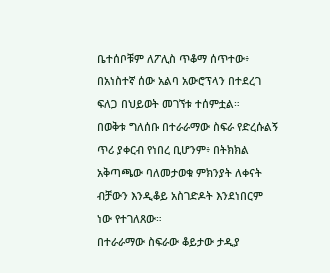ቤተሰቦቹም ለፖሊስ ጥቆማ ሰጥተው፥ በአነስተኛ ሰው አልባ አውሮፕላን በተደረገ ፍለጋ በህይወት መገኘቱ ተሰምቷል።
በወቅቱ ግለሰቡ በተራራማው ስፍራ የድረሱልኝ ጥሪ ያቀርብ የነበረ ቢሆንም፥ በትክክል አቅጣጫው ባለመታወቁ ምክንያት ለቀናት ብቻውን እንዲቆይ አስገድዶት እንደነበርም ነው የተገለጸው።
በተራራማው ስፍራው ቆይታው ታዲያ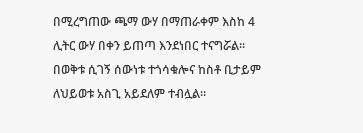በሚረግጠው ጫማ ውሃ በማጠራቀም እስከ 4 ሊትር ውሃ በቀን ይጠጣ እንደነበር ተናግሯል።
በወቅቱ ሲገኝ ሰውነቱ ተጎሳቁሎና ከስቶ ቢታይም ለህይወቱ አስጊ አይደለም ተብሏል።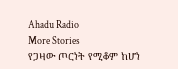Ahadu Radio
More Stories
የጋዛው ጦርነት የሚቆም ከሆነ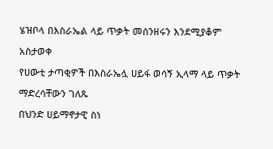ሄዝቦላ በእስራኤል ላይ ጥቃት መሰንዘሩን እንደሚያቆም አስታወቀ
የሀውቲ ታጣቂዎች በእስራኤሏ ሀይፋ ወሳኝ ኢላማ ላይ ጥቃት ማድረሳቸውን ገለጹ
በህንድ ሀይማኖታዊ ስነ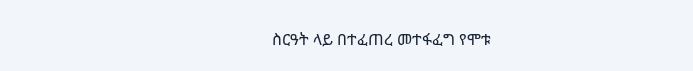ስርዓት ላይ በተፈጠረ መተፋፈግ የሞቱ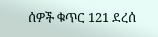ሰዎች ቁጥር 121 ደረሰ